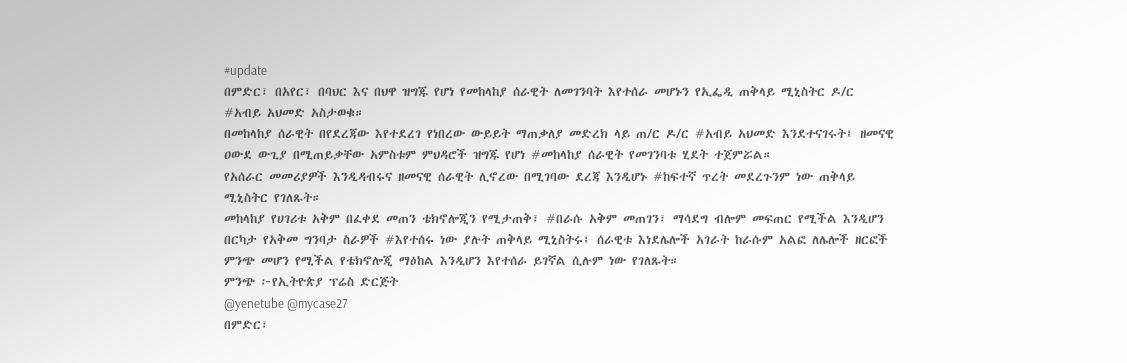#update
በምድር፣ በአየር፣ በባህር እና በህዋ ዝግጁ የሆነ የመከላከያ ሰራዊት ለመገንባት እየተሰራ መሆኑን የኢፌዲ ጠቅላይ ሚኒስትር ዶ/ር #አብይ አህመድ አስታወቁ።
በመከላከያ ሰራዊት በየደረጃው እየተደረገ የነበረው ውይይት ማጠቃለያ መድረክ ላይ ጠ/ር ዶ/ር #አብይ አህመድ እንደተናገሩት፤ ዘመናዊ ዐውደ ውጊያ በሚጠይቃቸው አምስቱም ምህዳሮች ዝግጁ የሆነ #መከላከያ ሰራዊት የመገንባቱ ሂደት ተጀምሯል።
የአሰራር መመሪያዎች እንዲዳብሩና ዘመናዊ ሰራዊት ሊኖረው በሚገባው ደረጃ እንዲሆኑ #ከፍተኛ ጥረት መደረጉንም ነው ጠቅላይ ሚኒስትር የገለጹት።
መከላከያ የሀገሪቱ አቅም በፈቀደ መጠን ቴክኖሎጂን የሚታጠቅ፣ #በራሱ አቅም መጠገን፣ ማሳደግ ብሎም መፍጠር የሚችል እንዲሆን በርካታ የአቅመ ግንባታ ስራዎች #እየተሰሩ ነው ያሉት ጠቅላይ ሚኒስትሩ፤ ሰራዊቱ እነደሌሎች አገራት ከራሱም አልፎ ለሌሎች ዘርፎች ምንጭ መሆን የሚችል የቴክኖሎጂ ማዕከል እንዲሆን እየተሰራ ይገኛል ሲሉም ነው የገለጹት።
ምንጭ ፦የኢትዮጵያ ፕሬስ ድርጅት
@yenetube @mycase27
በምድር፣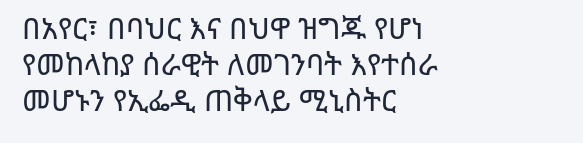በአየር፣ በባህር እና በህዋ ዝግጁ የሆነ የመከላከያ ሰራዊት ለመገንባት እየተሰራ መሆኑን የኢፌዲ ጠቅላይ ሚኒስትር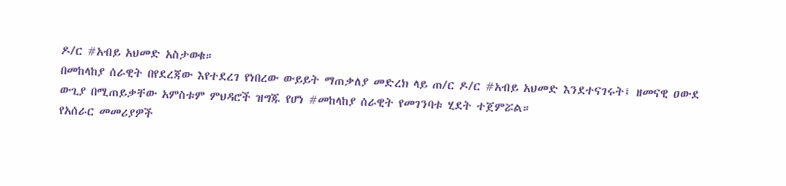ዶ/ር #አብይ አህመድ አስታወቁ።
በመከላከያ ሰራዊት በየደረጃው እየተደረገ የነበረው ውይይት ማጠቃለያ መድረክ ላይ ጠ/ር ዶ/ር #አብይ አህመድ እንደተናገሩት፤ ዘመናዊ ዐውደ ውጊያ በሚጠይቃቸው አምስቱም ምህዳሮች ዝግጁ የሆነ #መከላከያ ሰራዊት የመገንባቱ ሂደት ተጀምሯል።
የአሰራር መመሪያዎች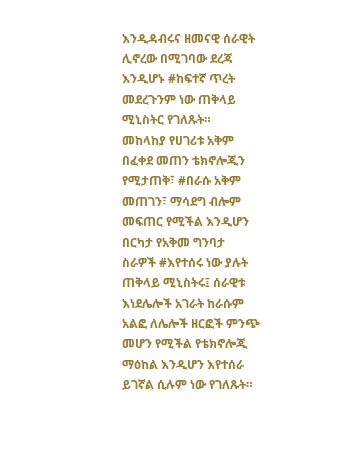እንዲዳብሩና ዘመናዊ ሰራዊት ሊኖረው በሚገባው ደረጃ እንዲሆኑ #ከፍተኛ ጥረት መደረጉንም ነው ጠቅላይ ሚኒስትር የገለጹት።
መከላከያ የሀገሪቱ አቅም በፈቀደ መጠን ቴክኖሎጂን የሚታጠቅ፣ #በራሱ አቅም መጠገን፣ ማሳደግ ብሎም መፍጠር የሚችል እንዲሆን በርካታ የአቅመ ግንባታ ስራዎች #እየተሰሩ ነው ያሉት ጠቅላይ ሚኒስትሩ፤ ሰራዊቱ እነደሌሎች አገራት ከራሱም አልፎ ለሌሎች ዘርፎች ምንጭ መሆን የሚችል የቴክኖሎጂ ማዕከል እንዲሆን እየተሰራ ይገኛል ሲሉም ነው የገለጹት።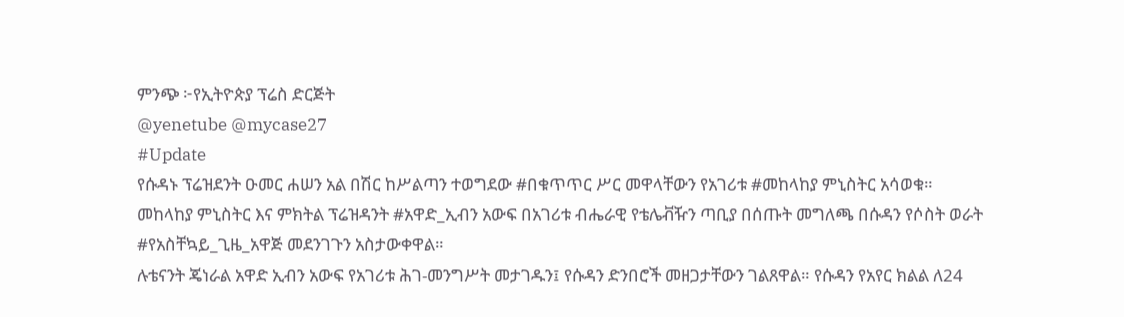ምንጭ ፦የኢትዮጵያ ፕሬስ ድርጅት
@yenetube @mycase27
#Update
የሱዳኑ ፕሬዝደንት ዑመር ሐሠን አል በሽር ከሥልጣን ተወግደው #በቁጥጥር ሥር መዋላቸውን የአገሪቱ #መከላከያ ምኒስትር አሳወቁ።
መከላከያ ምኒስትር እና ምክትል ፕሬዝዳንት #አዋድ_ኢብን አውፍ በአገሪቱ ብሔራዊ የቴሌቭዥን ጣቢያ በሰጡት መግለጫ በሱዳን የሶስት ወራት #የአስቸኳይ_ጊዜ_አዋጅ መደንገጉን አስታውቀዋል።
ሉቴናንት ጄነራል አዋድ ኢብን አውፍ የአገሪቱ ሕገ-መንግሥት መታገዱን፤ የሱዳን ድንበሮች መዘጋታቸውን ገልጸዋል። የሱዳን የአየር ክልል ለ24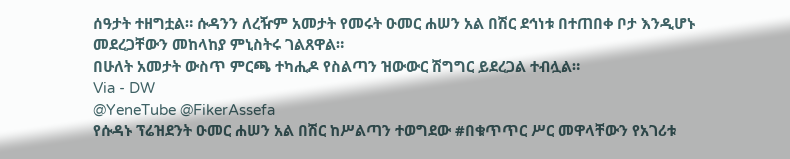ሰዓታት ተዘግቷል። ሱዳንን ለረዥም አመታት የመሩት ዑመር ሐሠን አል በሽር ደኅነቱ በተጠበቀ ቦታ እንዲሆኑ መደረጋቸውን መከላከያ ምኒስትሩ ገልጸዋል።
በሁለት አመታት ውስጥ ምርጫ ተካሒዶ የስልጣን ዝውውር ሽግግር ይደረጋል ተብሏል።
Via - DW
@YeneTube @FikerAssefa
የሱዳኑ ፕሬዝደንት ዑመር ሐሠን አል በሽር ከሥልጣን ተወግደው #በቁጥጥር ሥር መዋላቸውን የአገሪቱ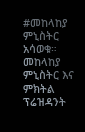#መከላከያ ምኒስትር አሳወቁ።
መከላከያ ምኒስትር እና ምክትል ፕሬዝዳንት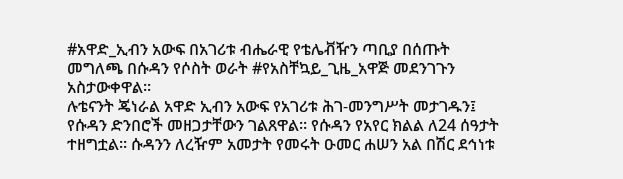#አዋድ_ኢብን አውፍ በአገሪቱ ብሔራዊ የቴሌቭዥን ጣቢያ በሰጡት መግለጫ በሱዳን የሶስት ወራት #የአስቸኳይ_ጊዜ_አዋጅ መደንገጉን አስታውቀዋል።
ሉቴናንት ጄነራል አዋድ ኢብን አውፍ የአገሪቱ ሕገ-መንግሥት መታገዱን፤ የሱዳን ድንበሮች መዘጋታቸውን ገልጸዋል። የሱዳን የአየር ክልል ለ24 ሰዓታት ተዘግቷል። ሱዳንን ለረዥም አመታት የመሩት ዑመር ሐሠን አል በሽር ደኅነቱ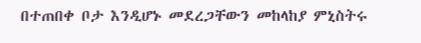በተጠበቀ ቦታ እንዲሆኑ መደረጋቸውን መከላከያ ምኒስትሩ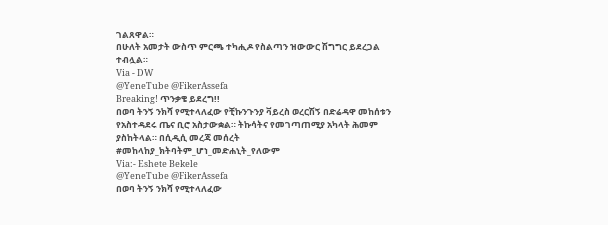ገልጸዋል።
በሁለት አመታት ውስጥ ምርጫ ተካሒዶ የስልጣን ዝውውር ሽግግር ይደረጋል ተብሏል።
Via - DW
@YeneTube @FikerAssefa
Breaking! ጥንቃቄ ይደረግ!!
በወባ ትንኝ ንክሻ የሚተላለፈው የቺኩንጉንያ ቫይረስ ወረርሽኝ በድሬዳዋ መከሰቱን የአስተዳደሩ ጤና ቢሮ አስታውቋል። ትኩሳትና የመገጣጠሚያ አካላት ሕመም ያስከትላል። በሲዲሲ መረጃ መሰረት #መከላከያ_ክትባትም_ሆነ_መድሐኒት_የለውም
Via:- Eshete Bekele
@YeneTube @FikerAssefa
በወባ ትንኝ ንክሻ የሚተላለፈው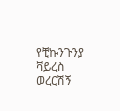የቺኩንጉንያ ቫይረስ ወረርሽኝ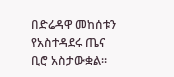በድሬዳዋ መከሰቱን የአስተዳደሩ ጤና ቢሮ አስታውቋል።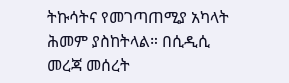ትኩሳትና የመገጣጠሚያ አካላት ሕመም ያስከትላል። በሲዲሲ መረጃ መሰረት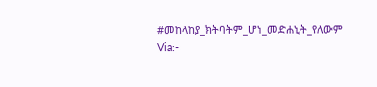#መከላከያ_ክትባትም_ሆነ_መድሐኒት_የለውም
Via:-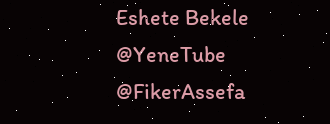Eshete Bekele
@YeneTube @FikerAssefa